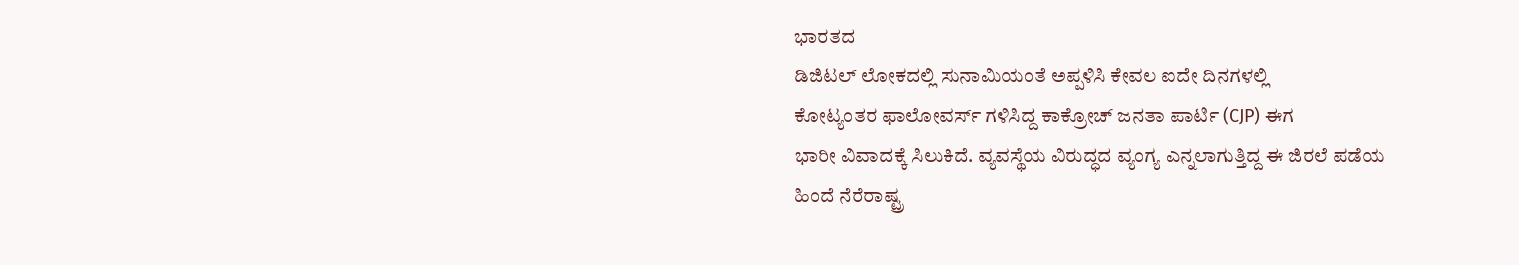ಭಾರತದ
ಡಿಜಿಟಲ್ ಲೋಕದಲ್ಲಿ ಸುನಾಮಿಯಂತೆ ಅಪ್ಪಳಿಸಿ ಕೇವಲ ಐದೇ ದಿನಗಳಲ್ಲಿ
ಕೋಟ್ಯಂತರ ಫಾಲೋವರ್ಸ್ ಗಳಿಸಿದ್ದ ಕಾಕ್ರೋಚ್ ಜನತಾ ಪಾರ್ಟಿ (CJP) ಈಗ
ಭಾರೀ ವಿವಾದಕ್ಕೆ ಸಿಲುಕಿದೆ. ವ್ಯವಸ್ಥೆಯ ವಿರುದ್ಧದ ವ್ಯಂಗ್ಯ ಎನ್ನಲಾಗುತ್ತಿದ್ದ ಈ ಜಿರಲೆ ಪಡೆಯ
ಹಿಂದೆ ನೆರೆರಾಷ್ಟ್ರ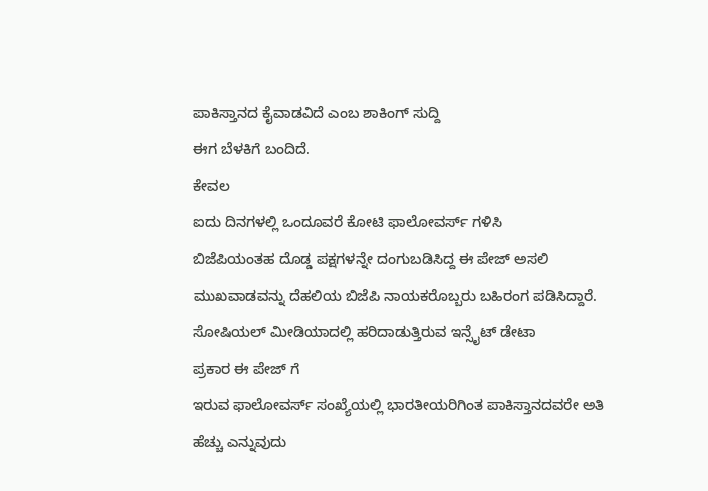ಪಾಕಿಸ್ತಾನದ ಕೈವಾಡವಿದೆ ಎಂಬ ಶಾಕಿಂಗ್ ಸುದ್ದಿ
ಈಗ ಬೆಳಕಿಗೆ ಬಂದಿದೆ.
ಕೇವಲ
ಐದು ದಿನಗಳಲ್ಲಿ ಒಂದೂವರೆ ಕೋಟಿ ಫಾಲೋವರ್ಸ್ ಗಳಿಸಿ
ಬಿಜೆಪಿಯಂತಹ ದೊಡ್ಡ ಪಕ್ಷಗಳನ್ನೇ ದಂಗುಬಡಿಸಿದ್ದ ಈ ಪೇಜ್ ಅಸಲಿ
ಮುಖವಾಡವನ್ನು ದೆಹಲಿಯ ಬಿಜೆಪಿ ನಾಯಕರೊಬ್ಬರು ಬಹಿರಂಗ ಪಡಿಸಿದ್ದಾರೆ. ಸೋಷಿಯಲ್ ಮೀಡಿಯಾದಲ್ಲಿ ಹರಿದಾಡುತ್ತಿರುವ ಇನ್ಸೈಟ್ ಡೇಟಾ
ಪ್ರಕಾರ ಈ ಪೇಜ್ ಗೆ
ಇರುವ ಫಾಲೋವರ್ಸ್ ಸಂಖ್ಯೆಯಲ್ಲಿ ಭಾರತೀಯರಿಗಿಂತ ಪಾಕಿಸ್ತಾನದವರೇ ಅತಿ ಹೆಚ್ಚು ಎನ್ನುವುದು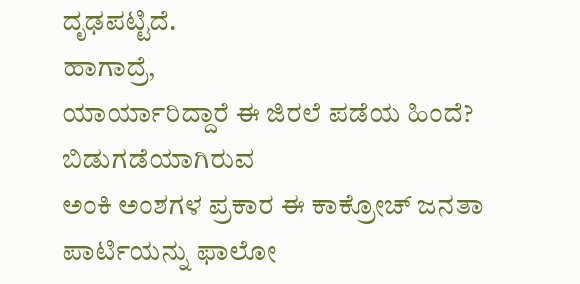ದೃಢಪಟ್ಟಿದೆ.
ಹಾಗಾದ್ರೆ,
ಯಾರ್ಯಾರಿದ್ದಾರೆ ಈ ಜಿರಲೆ ಪಡೆಯ ಹಿಂದೆ?
ಬಿಡುಗಡೆಯಾಗಿರುವ
ಅಂಕಿ ಅಂಶಗಳ ಪ್ರಕಾರ ಈ ಕಾಕ್ರೋಚ್ ಜನತಾ
ಪಾರ್ಟಿಯನ್ನು ಫಾಲೋ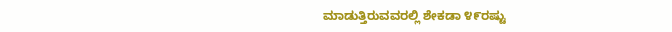ಮಾಡುತ್ತಿರುವವರಲ್ಲಿ ಶೇಕಡಾ ೪೯ರಷ್ಟು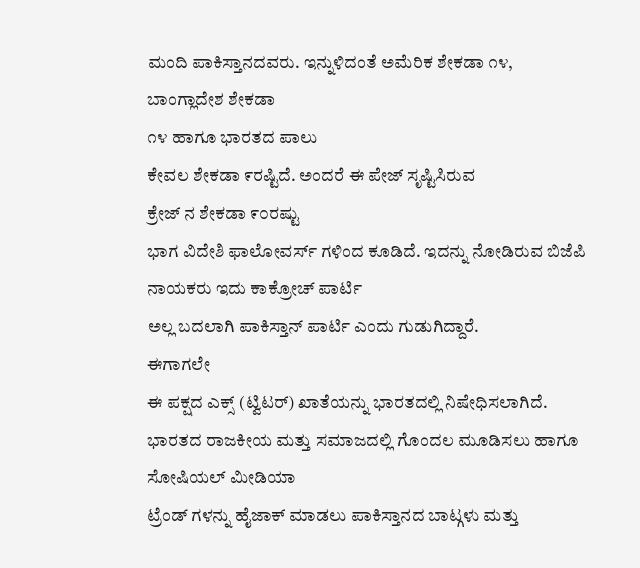ಮಂದಿ ಪಾಕಿಸ್ತಾನದವರು. ಇನ್ನುಳಿದಂತೆ ಅಮೆರಿಕ ಶೇಕಡಾ ೧೪, ಬಾಂಗ್ಲಾದೇಶ ಶೇಕಡಾ
೧೪ ಹಾಗೂ ಭಾರತದ ಪಾಲು
ಕೇವಲ ಶೇಕಡಾ ೯ರಷ್ಟಿದೆ. ಅಂದರೆ ಈ ಪೇಜ್ ಸೃಷ್ಟಿಸಿರುವ
ಕ್ರೇಜ್ ನ ಶೇಕಡಾ ೯೦ರಷ್ಟು
ಭಾಗ ವಿದೇಶಿ ಫಾಲೋವರ್ಸ್ ಗಳಿಂದ ಕೂಡಿದೆ. ಇದನ್ನು ನೋಡಿರುವ ಬಿಜೆಪಿ ನಾಯಕರು ಇದು ಕಾಕ್ರೋಚ್ ಪಾರ್ಟಿ
ಅಲ್ಲ ಬದಲಾಗಿ ಪಾಕಿಸ್ತಾನ್ ಪಾರ್ಟಿ ಎಂದು ಗುಡುಗಿದ್ದಾರೆ.
ಈಗಾಗಲೇ
ಈ ಪಕ್ಷದ ಎಕ್ಸ್ (ಟ್ವಿಟರ್) ಖಾತೆಯನ್ನು ಭಾರತದಲ್ಲಿ ನಿಷೇಧಿಸಲಾಗಿದೆ. ಭಾರತದ ರಾಜಕೀಯ ಮತ್ತು ಸಮಾಜದಲ್ಲಿ ಗೊಂದಲ ಮೂಡಿಸಲು ಹಾಗೂ ಸೋಷಿಯಲ್ ಮೀಡಿಯಾ
ಟ್ರೆಂಡ್ ಗಳನ್ನು ಹೈಜಾಕ್ ಮಾಡಲು ಪಾಕಿಸ್ತಾನದ ಬಾಟ್ಗಳು ಮತ್ತು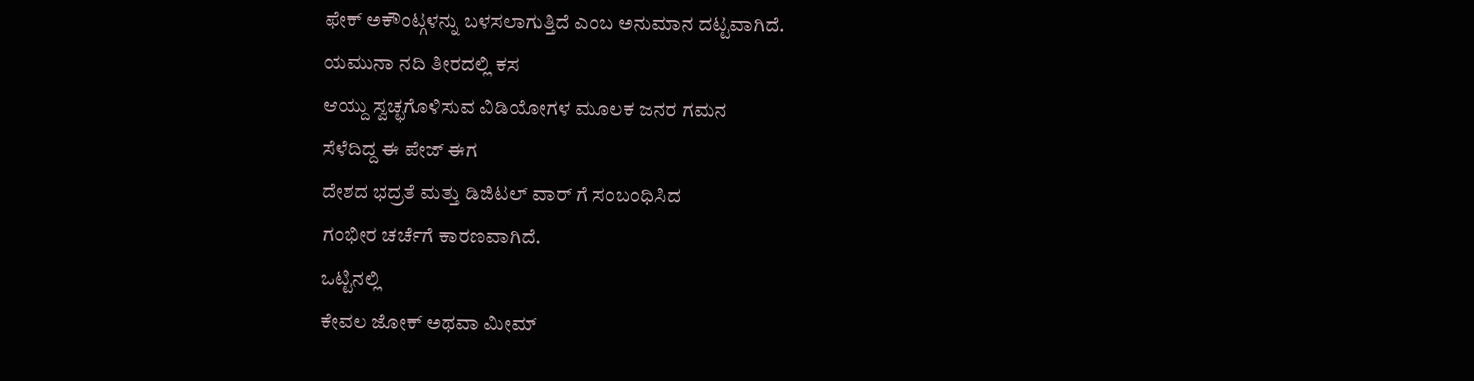ಫೇಕ್ ಅಕೌಂಟ್ಗಳನ್ನು ಬಳಸಲಾಗುತ್ತಿದೆ ಎಂಬ ಅನುಮಾನ ದಟ್ಟವಾಗಿದೆ.
ಯಮುನಾ ನದಿ ತೀರದಲ್ಲಿ ಕಸ
ಆಯ್ದು ಸ್ವಚ್ಛಗೊಳಿಸುವ ವಿಡಿಯೋಗಳ ಮೂಲಕ ಜನರ ಗಮನ
ಸೆಳೆದಿದ್ದ ಈ ಪೇಜ್ ಈಗ
ದೇಶದ ಭದ್ರತೆ ಮತ್ತು ಡಿಜಿಟಲ್ ವಾರ್ ಗೆ ಸಂಬಂಧಿಸಿದ
ಗಂಭೀರ ಚರ್ಚೆಗೆ ಕಾರಣವಾಗಿದೆ.
ಒಟ್ಟಿನಲ್ಲಿ
ಕೇವಲ ಜೋಕ್ ಅಥವಾ ಮೀಮ್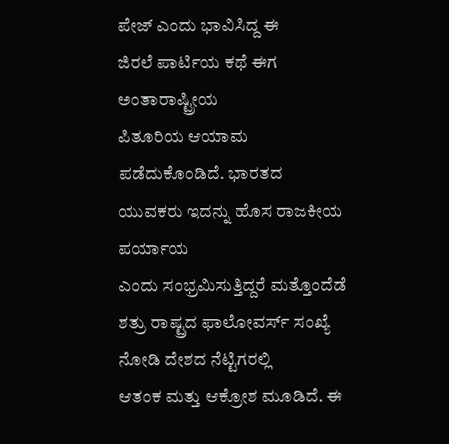ಪೇಜ್ ಎಂದು ಭಾವಿಸಿದ್ದ ಈ
ಜಿರಲೆ ಪಾರ್ಟಿಯ ಕಥೆ ಈಗ ಅಂತಾರಾಷ್ಟ್ರೀಯ
ಪಿತೂರಿಯ ಆಯಾಮ ಪಡೆದುಕೊಂಡಿದೆ. ಭಾರತದ
ಯುವಕರು ಇದನ್ನು ಹೊಸ ರಾಜಕೀಯ ಪರ್ಯಾಯ
ಎಂದು ಸಂಭ್ರಮಿಸುತ್ತಿದ್ದರೆ ಮತ್ತೊಂದೆಡೆ ಶತ್ರು ರಾಷ್ಟ್ರದ ಫಾಲೋವರ್ಸ್ ಸಂಖ್ಯೆ ನೋಡಿ ದೇಶದ ನೆಟ್ಟಿಗರಲ್ಲಿ
ಆತಂಕ ಮತ್ತು ಆಕ್ರೋಶ ಮೂಡಿದೆ. ಈ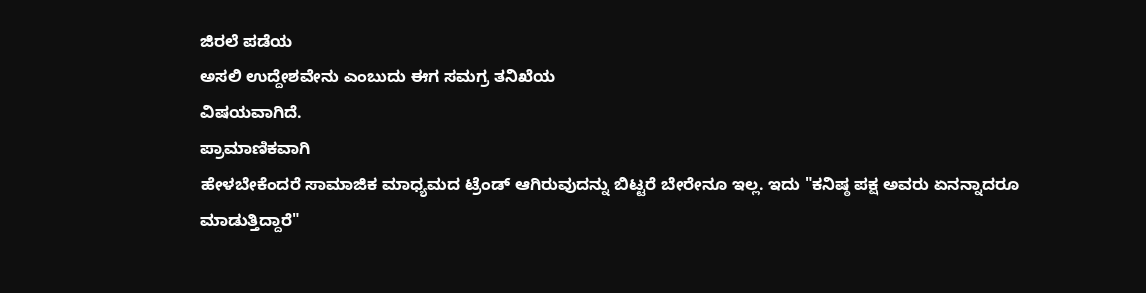ಜಿರಲೆ ಪಡೆಯ
ಅಸಲಿ ಉದ್ದೇಶವೇನು ಎಂಬುದು ಈಗ ಸಮಗ್ರ ತನಿಖೆಯ
ವಿಷಯವಾಗಿದೆ.
ಪ್ರಾಮಾಣಿಕವಾಗಿ
ಹೇಳಬೇಕೆಂದರೆ ಸಾಮಾಜಿಕ ಮಾಧ್ಯಮದ ಟ್ರೆಂಡ್ ಆಗಿರುವುದನ್ನು ಬಿಟ್ಟರೆ ಬೇರೇನೂ ಇಲ್ಲ. ಇದು "ಕನಿಷ್ಠ ಪಕ್ಷ ಅವರು ಏನನ್ನಾದರೂ
ಮಾಡುತ್ತಿದ್ದಾರೆ"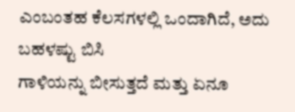ಎಂಬಂತಹ ಕೆಲಸಗಳಲ್ಲಿ ಒಂದಾಗಿದೆ, ಅದು ಬಹಳಷ್ಟು ಬಿಸಿ
ಗಾಳಿಯನ್ನು ಬೀಸುತ್ತದೆ ಮತ್ತು ಏನೂ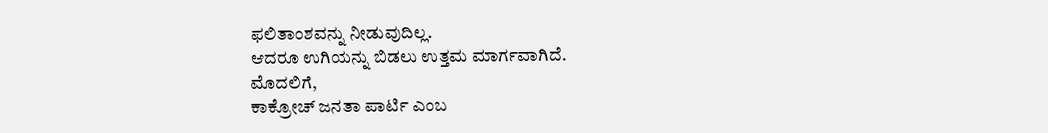ಫಲಿತಾಂಶವನ್ನು ನೀಡುವುದಿಲ್ಲ.
ಆದರೂ ಉಗಿಯನ್ನು ಬಿಡಲು ಉತ್ತಮ ಮಾರ್ಗವಾಗಿದೆ.
ಮೊದಲಿಗೆ,
ಕಾಕ್ರೋಚ್ ಜನತಾ ಪಾರ್ಟಿ ಎಂಬ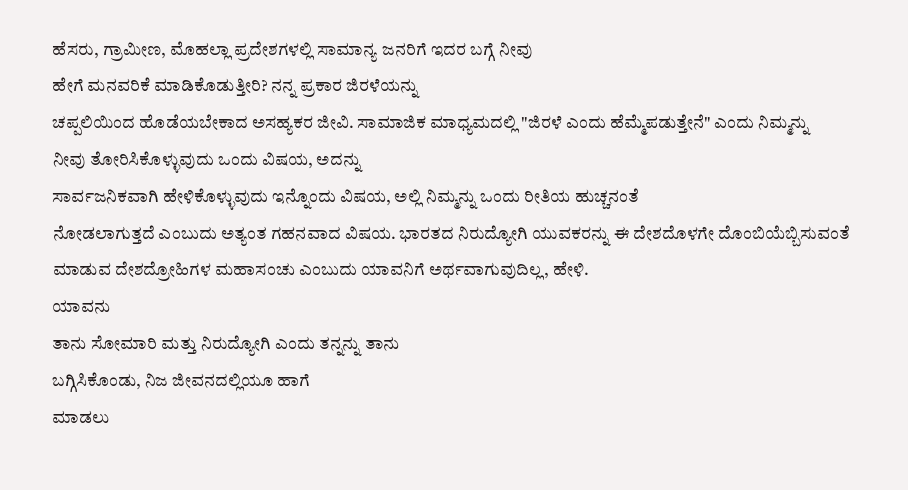ಹೆಸರು, ಗ್ರಾಮೀಣ, ಮೊಹಲ್ಲಾ ಪ್ರದೇಶಗಳಲ್ಲಿ ಸಾಮಾನ್ಯ ಜನರಿಗೆ ಇದರ ಬಗ್ಗೆ ನೀವು
ಹೇಗೆ ಮನವರಿಕೆ ಮಾಡಿಕೊಡುತ್ತೀರಿ? ನನ್ನ ಪ್ರಕಾರ ಜಿರಳೆಯನ್ನು
ಚಪ್ಪಲಿಯಿಂದ ಹೊಡೆಯಬೇಕಾದ ಅಸಹ್ಯಕರ ಜೀವಿ. ಸಾಮಾಜಿಕ ಮಾಧ್ಯಮದಲ್ಲಿ "ಜಿರಳೆ ಎಂದು ಹೆಮ್ಮೆಪಡುತ್ತೇನೆ" ಎಂದು ನಿಮ್ಮನ್ನು
ನೀವು ತೋರಿಸಿಕೊಳ್ಳುವುದು ಒಂದು ವಿಷಯ, ಅದನ್ನು
ಸಾರ್ವಜನಿಕವಾಗಿ ಹೇಳಿಕೊಳ್ಳುವುದು ಇನ್ನೊಂದು ವಿಷಯ, ಅಲ್ಲಿ ನಿಮ್ಮನ್ನು ಒಂದು ರೀತಿಯ ಹುಚ್ಚನಂತೆ
ನೋಡಲಾಗುತ್ತದೆ ಎಂಬುದು ಅತ್ಯಂತ ಗಹನವಾದ ವಿಷಯ. ಭಾರತದ ನಿರುದ್ಯೋಗಿ ಯುವಕರನ್ನು ಈ ದೇಶದೊಳಗೇ ದೊಂಬಿಯೆಬ್ಬಿಸುವಂತೆ
ಮಾಡುವ ದೇಶದ್ರೋಹಿಗಳ ಮಹಾಸಂಚು ಎಂಬುದು ಯಾವನಿಗೆ ಅರ್ಥವಾಗುವುದಿಲ್ಲ, ಹೇಳಿ.
ಯಾವನು
ತಾನು ಸೋಮಾರಿ ಮತ್ತು ನಿರುದ್ಯೋಗಿ ಎಂದು ತನ್ನನ್ನು ತಾನು
ಬಗ್ಗಿಸಿಕೊಂಡು, ನಿಜ ಜೀವನದಲ್ಲಿಯೂ ಹಾಗೆ
ಮಾಡಲು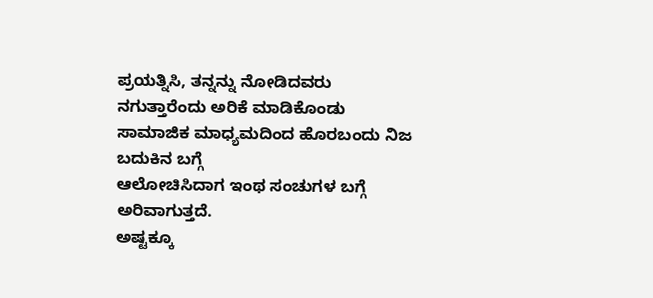ಪ್ರಯತ್ನಿಸಿ, ತನ್ನನ್ನು ನೋಡಿದವರು ನಗುತ್ತಾರೆಂದು ಅರಿಕೆ ಮಾಡಿಕೊಂಡು ಸಾಮಾಜಿಕ ಮಾಧ್ಯಮದಿಂದ ಹೊರಬಂದು ನಿಜ ಬದುಕಿನ ಬಗ್ಗೆ
ಆಲೋಚಿಸಿದಾಗ ಇಂಥ ಸಂಚುಗಳ ಬಗ್ಗೆ
ಅರಿವಾಗುತ್ತದೆ.
ಅಷ್ಟಕ್ಕೂ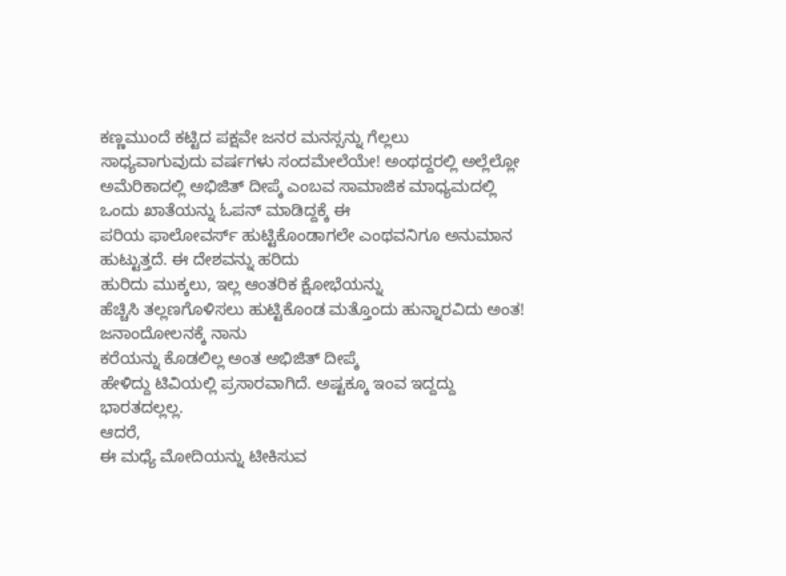ಕಣ್ಣಮುಂದೆ ಕಟ್ಟಿದ ಪಕ್ಷವೇ ಜನರ ಮನಸ್ಸನ್ನು ಗೆಲ್ಲಲು
ಸಾಧ್ಯವಾಗುವುದು ವರ್ಷಗಳು ಸಂದಮೇಲೆಯೇ! ಅಂಥದ್ದರಲ್ಲಿ ಅಲ್ಲೆಲ್ಲೋ ಅಮೆರಿಕಾದಲ್ಲಿ ಅಭಿಜಿತ್ ದೀಪ್ಕೆ ಎಂಬವ ಸಾಮಾಜಿಕ ಮಾಧ್ಯಮದಲ್ಲಿ
ಒಂದು ಖಾತೆಯನ್ನು ಓಪನ್ ಮಾಡಿದ್ದಕ್ಕೆ ಈ
ಪರಿಯ ಫಾಲೋವರ್ಸ್ ಹುಟ್ಟಿಕೊಂಡಾಗಲೇ ಎಂಥವನಿಗೂ ಅನುಮಾನ ಹುಟ್ಟುತ್ತದೆ. ಈ ದೇಶವನ್ನು ಹರಿದು
ಹುರಿದು ಮುಕ್ಕಲು, ಇಲ್ಲ ಆಂತರಿಕ ಕ್ಷೋಭೆಯನ್ನು
ಹೆಚ್ಚಿಸಿ ತಲ್ಲಣಗೊಳಿಸಲು ಹುಟ್ಟಿಕೊಂಡ ಮತ್ತೊಂದು ಹುನ್ನಾರವಿದು ಅಂತ! ಜನಾಂದೋಲನಕ್ಕೆ ನಾನು
ಕರೆಯನ್ನು ಕೊಡಲಿಲ್ಲ ಅಂತ ಅಭಿಜಿತ್ ದೀಪ್ಕೆ
ಹೇಳಿದ್ದು ಟಿವಿಯಲ್ಲಿ ಪ್ರಸಾರವಾಗಿದೆ. ಅಷ್ಟಕ್ಕೂ ಇಂವ ಇದ್ದದ್ದು ಭಾರತದಲ್ಲಲ್ಲ.
ಆದರೆ,
ಈ ಮಧ್ಯೆ ಮೋದಿಯನ್ನು ಟೀಕಿಸುವ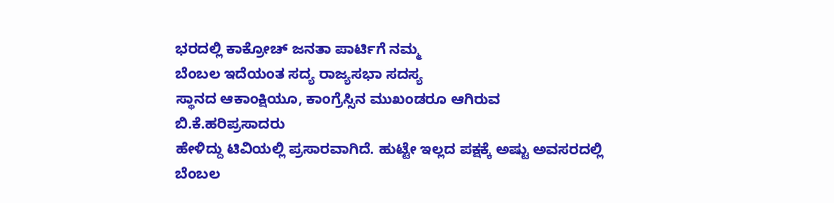ಭರದಲ್ಲಿ ಕಾಕ್ರೋಚ್ ಜನತಾ ಪಾರ್ಟಿಗೆ ನಮ್ಮ
ಬೆಂಬಲ ಇದೆಯಂತ ಸದ್ಯ ರಾಜ್ಯಸಭಾ ಸದಸ್ಯ
ಸ್ಥಾನದ ಆಕಾಂಕ್ಷಿಯೂ, ಕಾಂಗ್ರೆಸ್ಸಿನ ಮುಖಂಡರೂ ಆಗಿರುವ ಬಿ.ಕೆ.ಹರಿಪ್ರಸಾದರು
ಹೇಳಿದ್ದು ಟಿವಿಯಲ್ಲಿ ಪ್ರಸಾರವಾಗಿದೆ. ಹುಟ್ಟೇ ಇಲ್ಲದ ಪಕ್ಷಕ್ಕೆ ಅಷ್ಟು ಅವಸರದಲ್ಲಿ ಬೆಂಬಲ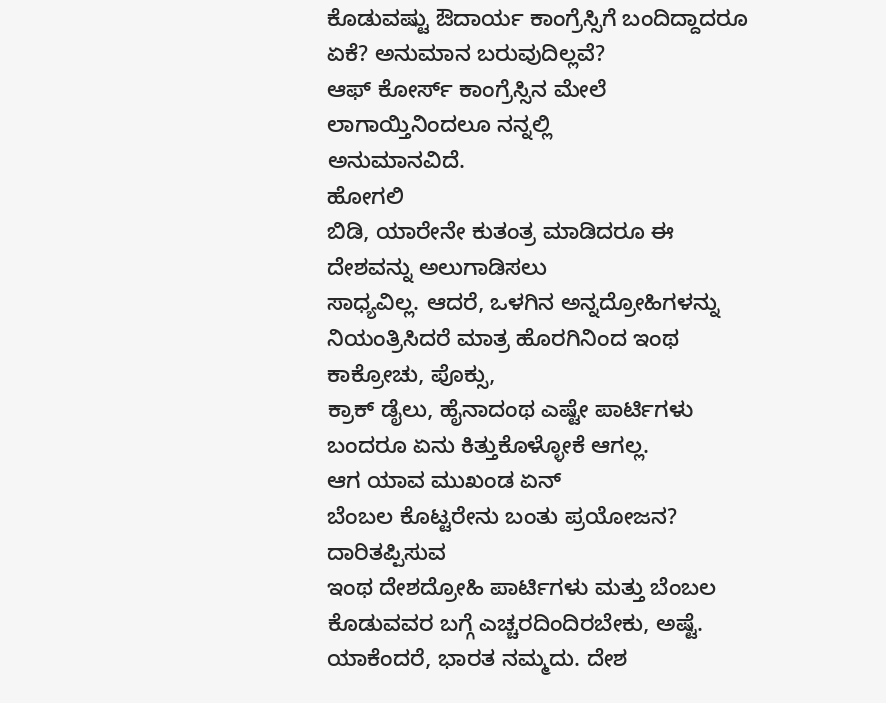ಕೊಡುವಷ್ಟು ಔದಾರ್ಯ ಕಾಂಗ್ರೆಸ್ಸಿಗೆ ಬಂದಿದ್ದಾದರೂ ಏಕೆ? ಅನುಮಾನ ಬರುವುದಿಲ್ಲವೆ?
ಆಫ್ ಕೋರ್ಸ್ ಕಾಂಗ್ರೆಸ್ಸಿನ ಮೇಲೆ ಲಾಗಾಯ್ತಿನಿಂದಲೂ ನನ್ನಲ್ಲಿ
ಅನುಮಾನವಿದೆ.
ಹೋಗಲಿ
ಬಿಡಿ, ಯಾರೇನೇ ಕುತಂತ್ರ ಮಾಡಿದರೂ ಈ ದೇಶವನ್ನು ಅಲುಗಾಡಿಸಲು
ಸಾಧ್ಯವಿಲ್ಲ. ಆದರೆ, ಒಳಗಿನ ಅನ್ನದ್ರೋಹಿಗಳನ್ನು ನಿಯಂತ್ರಿಸಿದರೆ ಮಾತ್ರ ಹೊರಗಿನಿಂದ ಇಂಥ ಕಾಕ್ರೋಚು, ಪೊಕ್ಸು,
ಕ್ರಾಕ್ ಡೈಲು, ಹೈನಾದಂಥ ಎಷ್ಟೇ ಪಾರ್ಟಿಗಳು ಬಂದರೂ ಏನು ಕಿತ್ತುಕೊಳ್ಳೋಕೆ ಆಗಲ್ಲ.
ಆಗ ಯಾವ ಮುಖಂಡ ಏನ್
ಬೆಂಬಲ ಕೊಟ್ಟರೇನು ಬಂತು ಪ್ರಯೋಜನ? ದಾರಿತಪ್ಪಿಸುವ
ಇಂಥ ದೇಶದ್ರೋಹಿ ಪಾರ್ಟಿಗಳು ಮತ್ತು ಬೆಂಬಲ ಕೊಡುವವರ ಬಗ್ಗೆ ಎಚ್ಚರದಿಂದಿರಬೇಕು, ಅಷ್ಟೆ. ಯಾಕೆಂದರೆ, ಭಾರತ ನಮ್ಮದು. ದೇಶ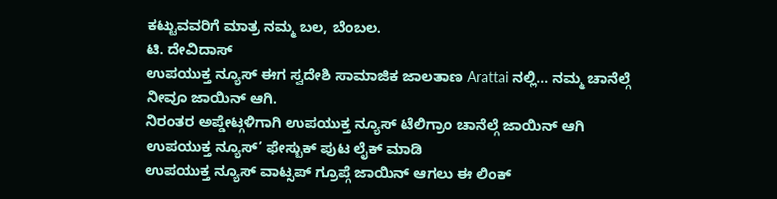ಕಟ್ಟುವವರಿಗೆ ಮಾತ್ರ ನಮ್ಮ ಬಲ, ಬೆಂಬಲ.
ಟಿ. ದೇವಿದಾಸ್
ಉಪಯುಕ್ತ ನ್ಯೂಸ್ ಈಗ ಸ್ವದೇಶಿ ಸಾಮಾಜಿಕ ಜಾಲತಾಣ Arattai ನಲ್ಲಿ... ನಮ್ಮ ಚಾನೆಲ್ಗೆ ನೀವೂ ಜಾಯಿನ್ ಆಗಿ.
ನಿರಂತರ ಅಪ್ಡೇಟ್ಗಳಿಗಾಗಿ ಉಪಯುಕ್ತ ನ್ಯೂಸ್ ಟೆಲಿಗ್ರಾಂ ಚಾನೆಲ್ಗೆ ಜಾಯಿನ್ ಆಗಿ
ಉಪಯುಕ್ತ ನ್ಯೂಸ್’ ಫೇಸ್ಬುಕ್ ಪುಟ ಲೈಕ್ ಮಾಡಿ
ಉಪಯುಕ್ತ ನ್ಯೂಸ್ ವಾಟ್ಸಪ್ ಗ್ರೂಪ್ಗೆ ಜಾಯಿನ್ ಆಗಲು ಈ ಲಿಂಕ್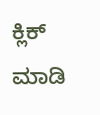ಕ್ಲಿಕ್ ಮಾಡಿ